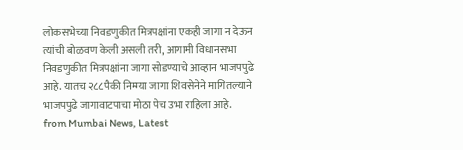लोकसभेच्या निवडणुकीत मित्रपक्षांना एकही जागा न देऊन त्यांची बोळवण केली असली तरी, आगामी विधानसभा निवडणुकीत मित्रपक्षांना जागा सोडण्याचे आव्हान भाजपपुढे आहे. यातच २८८पैकी निम्म्या जागा शिवसेनेने मागितल्याने भाजपपुढे जागावाटपाचा मोठा पेच उभा राहिला आहे.
from Mumbai News, Latest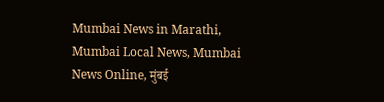Mumbai News in Marathi, Mumbai Local News, Mumbai News Online, मुंबई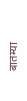बातम्या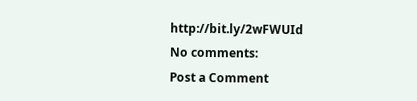http://bit.ly/2wFWUId
No comments:
Post a Comment